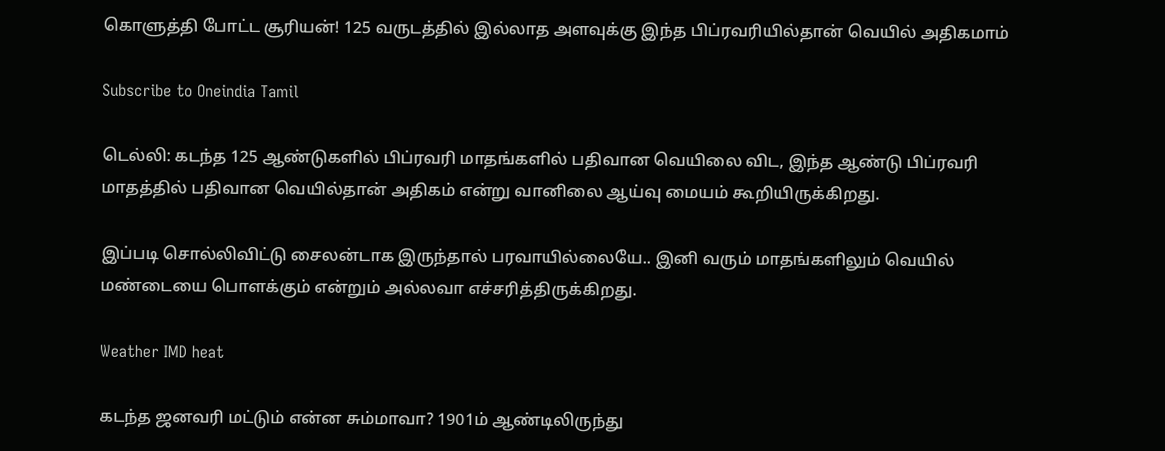கொளுத்தி போட்ட சூரியன்! 125 வருடத்தில் இல்லாத அளவுக்கு இந்த பிப்ரவரியில்தான் வெயில் அதிகமாம்

Subscribe to Oneindia Tamil

டெல்லி: கடந்த 125 ஆண்டுகளில் பிப்ரவரி மாதங்களில் பதிவான வெயிலை விட, இந்த ஆண்டு பிப்ரவரி மாதத்தில் பதிவான வெயில்தான் அதிகம் என்று வானிலை ஆய்வு மையம் கூறியிருக்கிறது.

இப்படி சொல்லிவிட்டு சைலன்டாக இருந்தால் பரவாயில்லையே.. இனி வரும் மாதங்களிலும் வெயில் மண்டையை பொளக்கும் என்றும் அல்லவா எச்சரித்திருக்கிறது.

Weather IMD heat

கடந்த ஜனவரி மட்டும் என்ன சும்மாவா? 1901ம் ஆண்டிலிருந்து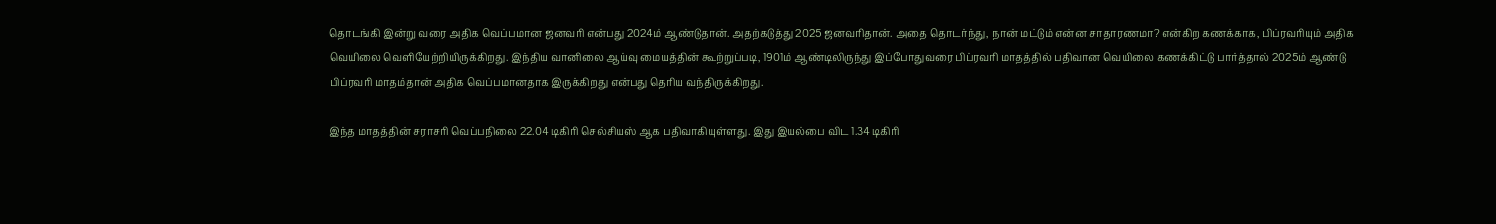தொடங்கி இன்று வரை அதிக வெப்பமான ஜனவரி என்பது 2024ம் ஆண்டுதான். அதற்கடுத்து 2025 ஜனவரிதான். அதை தொடர்ந்து, நான் மட்டும் என்ன சாதாரணமா? என்கிற கணக்காக, பிப்ரவரியும் அதிக வெயிலை வெளியேற்றியிருக்கிறது. இந்திய வானிலை ஆய்வு மையத்தின் கூற்றுப்படி, 1901ம் ஆண்டிலிருந்து இப்போதுவரை பிப்ரவரி மாதத்தில் பதிவான வெயிலை கணக்கிட்டு பார்த்தால் 2025ம் ஆண்டு பிப்ரவரி மாதம்தான் அதிக வெப்பமானதாக இருக்கிறது என்பது தெரிய வந்திருக்கிறது.

இந்த மாதத்தின் சராசரி வெப்பநிலை 22.04 டிகிரி செல்சியஸ் ஆக பதிவாகியுள்ளது. இது இயல்பை விட 1.34 டிகிரி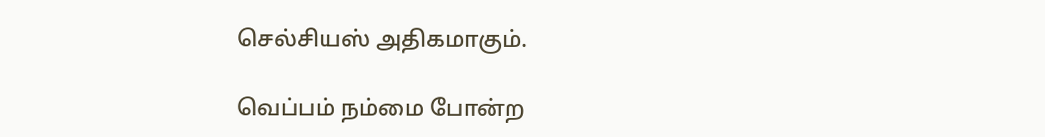செல்சியஸ் அதிகமாகும்.

வெப்பம் நம்மை போன்ற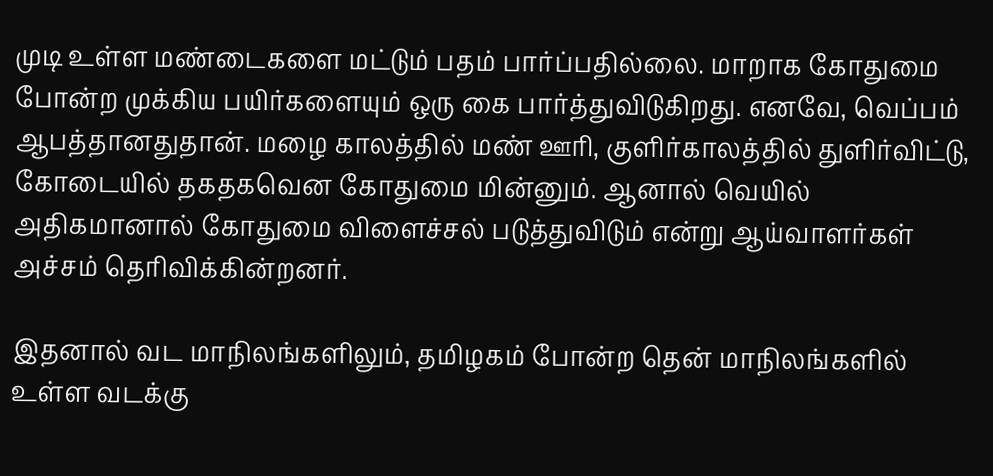முடி உள்ள மண்டைகளை மட்டும் பதம் பார்ப்பதில்லை. மாறாக கோதுமை போன்ற முக்கிய பயிர்களையும் ஒரு கை பார்த்துவிடுகிறது. எனவே, வெப்பம் ஆபத்தானதுதான். மழை காலத்தில் மண் ஊரி, குளிர்காலத்தில் துளிர்விட்டு, கோடையில் தகதகவென கோதுமை மின்னும். ஆனால் வெயில் அதிகமானால் கோதுமை விளைச்சல் படுத்துவிடும் என்று ஆய்வாளர்கள் அச்சம் தெரிவிக்கின்றனர்.

இதனால் வட மாநிலங்களிலும், தமிழகம் போன்ற தென் மாநிலங்களில் உள்ள வடக்கு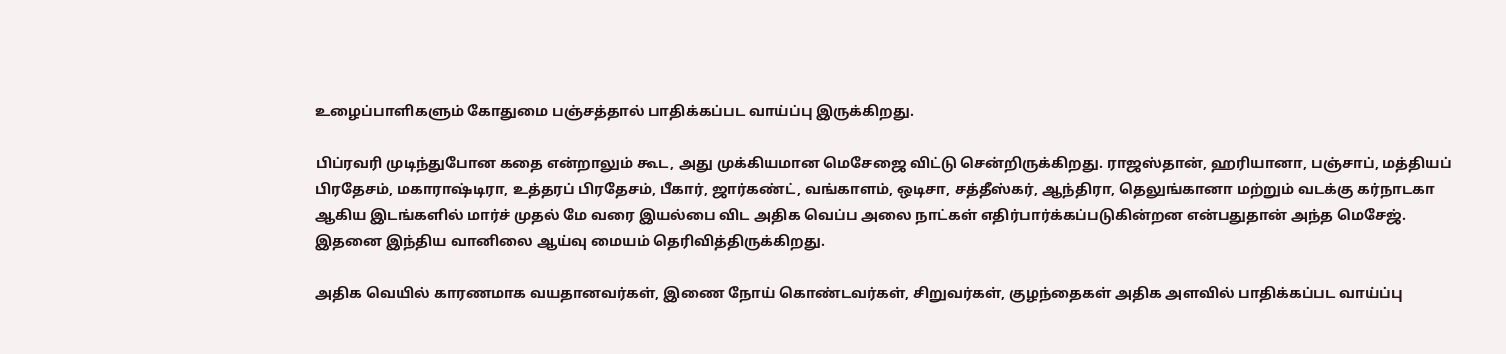உழைப்பாளிகளும் கோதுமை பஞ்சத்தால் பாதிக்கப்பட வாய்ப்பு இருக்கிறது.

பிப்ரவரி முடிந்துபோன கதை என்றாலும் கூட, அது முக்கியமான மெசேஜை விட்டு சென்றிருக்கிறது. ராஜஸ்தான், ஹரியானா, பஞ்சாப், மத்தியப் பிரதேசம், மகாராஷ்டிரா, உத்தரப் பிரதேசம், பீகார், ஜார்கண்ட், வங்காளம், ஒடிசா, சத்தீஸ்கர், ஆந்திரா, தெலுங்கானா மற்றும் வடக்கு கர்நாடகா ஆகிய இடங்களில் மார்ச் முதல் மே வரை இயல்பை விட அதிக வெப்ப அலை நாட்கள் எதிர்பார்க்கப்படுகின்றன என்பதுதான் அந்த மெசேஜ். இதனை இந்திய வானிலை ஆய்வு மையம் தெரிவித்திருக்கிறது.

அதிக வெயில் காரணமாக வயதானவர்கள், இணை நோய் கொண்டவர்கள், சிறுவர்கள், குழந்தைகள் அதிக அளவில் பாதிக்கப்பட வாய்ப்பு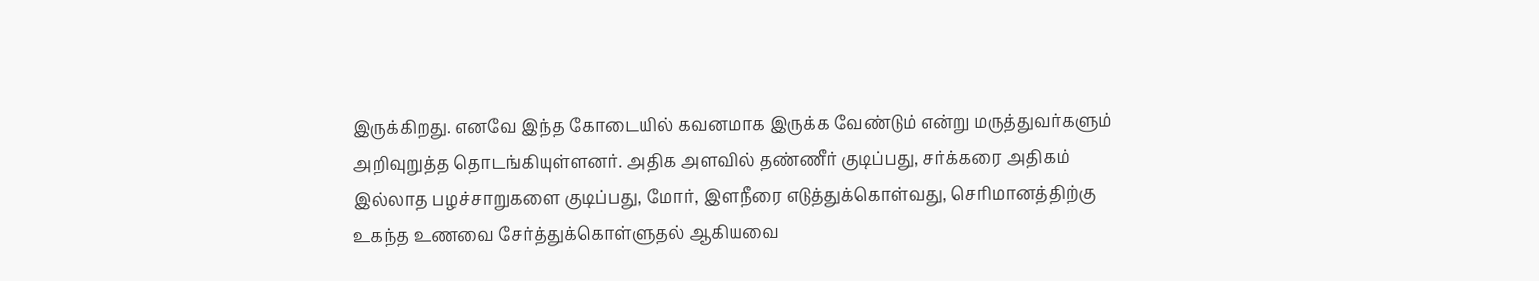இருக்கிறது. எனவே இந்த கோடையில் கவனமாக இருக்க வேண்டும் என்று மருத்துவர்களும் அறிவுறுத்த தொடங்கியுள்ளனர். அதிக அளவில் தண்ணீர் குடிப்பது, சர்க்கரை அதிகம் இல்லாத பழச்சாறுகளை குடிப்பது, மோர், இளநீரை எடுத்துக்கொள்வது, செரிமானத்திற்கு உகந்த உணவை சேர்த்துக்கொள்ளுதல் ஆகியவை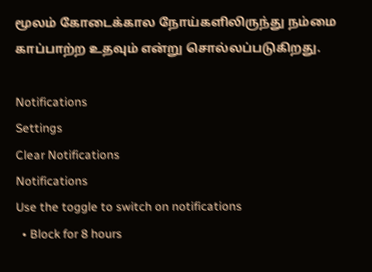மூலம் கோடைக்கால நோய்களிலிருந்து நம்மை காப்பாற்ற உதவும் என்று சொல்லப்படுகிறது.

Notifications
Settings
Clear Notifications
Notifications
Use the toggle to switch on notifications
  • Block for 8 hours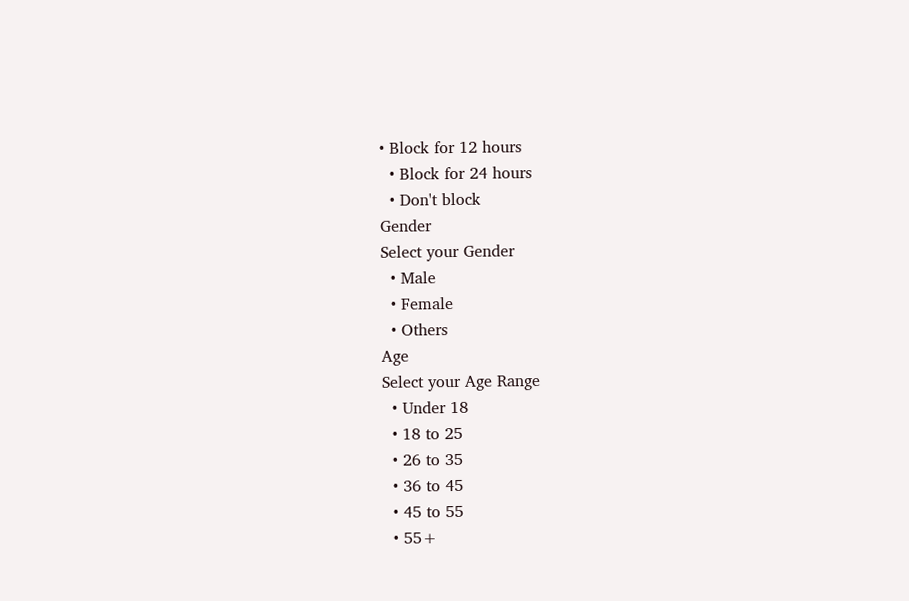• Block for 12 hours
  • Block for 24 hours
  • Don't block
Gender
Select your Gender
  • Male
  • Female
  • Others
Age
Select your Age Range
  • Under 18
  • 18 to 25
  • 26 to 35
  • 36 to 45
  • 45 to 55
  • 55+